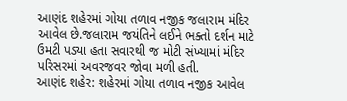આણંદ શહેરમાં ગોયા તળાવ નજીક જલારામ મંદિર આવેલ છે.જલારામ જયંતિને લઈને ભક્તો દર્શન માટે ઉમટી પડ્યા હતા સવારથી જ મોટી સંખ્યામાં મંદિર પરિસરમાં અવરજવર જોવા મળી હતી.
આણંદ શહેર: શહેરમાં ગોયા તળાવ નજીક આવેલ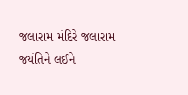જલારામ મંદિરે જલારામ જયંતિને લઈને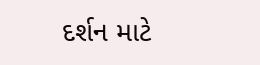દર્શન માટે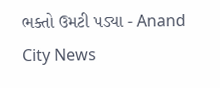ભક્તો ઉમટી પડ્યા - Anand City News